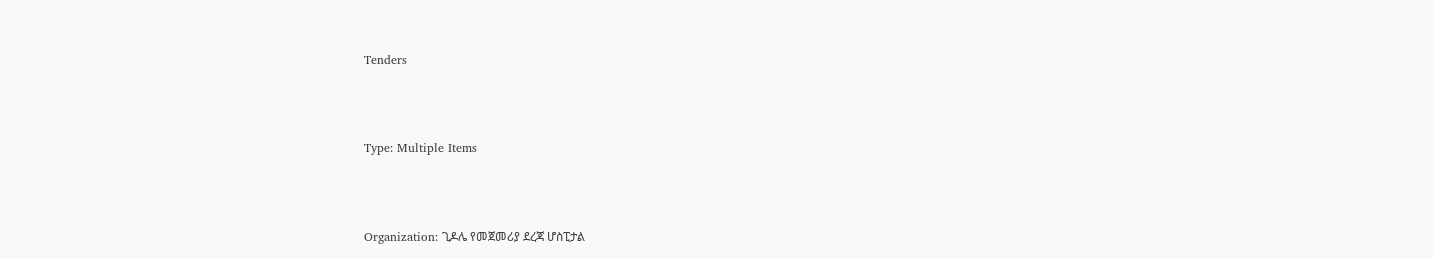Tenders



Type: Multiple Items



Organization: ጊዶሌ የመጀመሪያ ደረጃ ሆስፒታል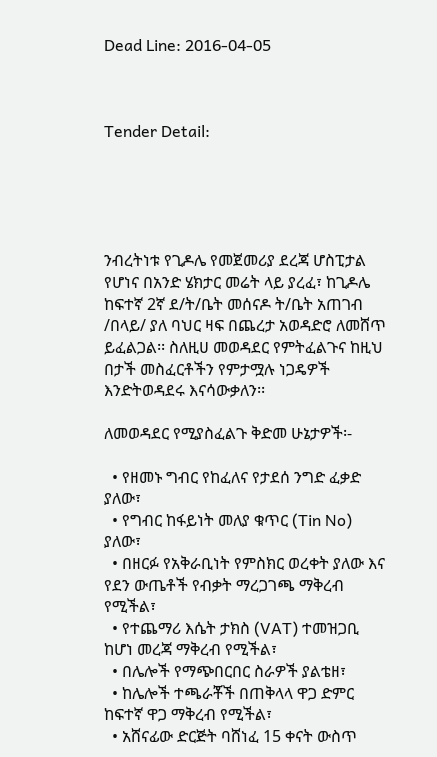Dead Line: 2016-04-05



Tender Detail:





ንብረትነቱ የጊዶሌ የመጀመሪያ ደረጃ ሆስፒታል
የሆነና በአንድ ሄክታር መሬት ላይ ያረፈ፣ ከጊዶሌ ከፍተኛ 2ኛ ደ/ት/ቤት መሰናዶ ት/ቤት አጠገብ /በላይ/ ያለ ባህር ዛፍ በጨረታ አወዳድሮ ለመሸጥ ይፈልጋል፡፡ ስለዚሀ መወዳደር የምትፈልጉና ከዚህ በታች መስፈርቶችን የምታሟሉ ነጋዴዎች እንድትወዳደሩ እናሳውቃለን፡፡

ለመወዳደር የሚያስፈልጉ ቅድመ ሁኔታዎች፡-

  • የዘመኑ ግብር የከፈለና የታደሰ ንግድ ፈቃድ ያለው፣
  • የግብር ከፋይነት መለያ ቁጥር (Tin No) ያለው፣
  • በዘርፉ የአቅራቢነት የምስክር ወረቀት ያለው እና የደን ውጤቶች የብቃት ማረጋገጫ ማቅረብ የሚችል፣
  • የተጨማሪ እሴት ታክስ (VAT) ተመዝጋቢ ከሆነ መረጃ ማቅረብ የሚችል፣
  • በሌሎች የማጭበርበር ስራዎች ያልቴዘ፣
  • ከሌሎች ተጫራቾች በጠቅላላ ዋጋ ድምር ከፍተኛ ዋጋ ማቅረብ የሚችል፣
  • አሸናፊው ድርጅት ባሸነፈ 15 ቀናት ውስጥ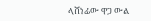ላሸነፊው ዋጋ ውል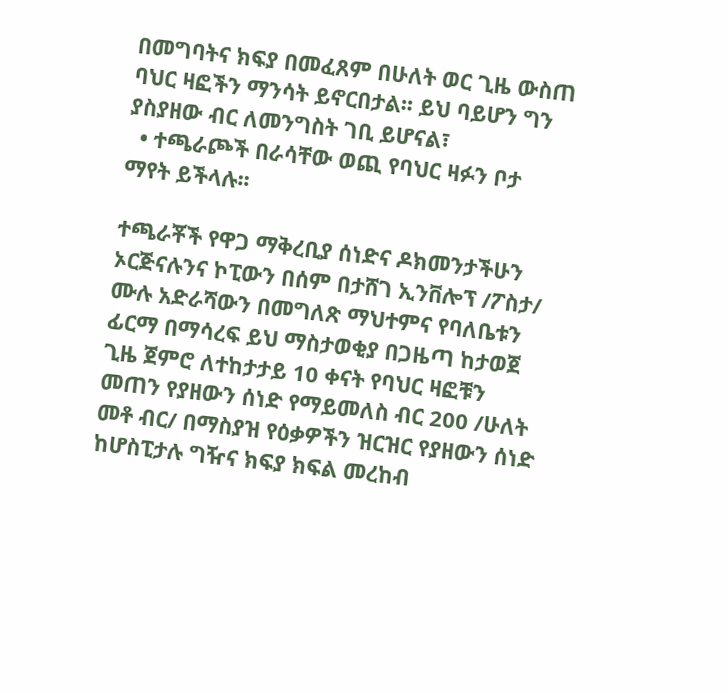በመግባትና ክፍያ በመፈጸም በሁለት ወር ጊዜ ውስጠ ባህር ዛፎችን ማንሳት ይኖርበታል፡፡ ይህ ባይሆን ግን ያስያዘው ብር ለመንግስት ገቢ ይሆናል፣
  • ተጫራጮች በራሳቸው ወጪ የባህር ዛፉን ቦታ ማየት ይችላሉ፡፡

ተጫራቾች የዋጋ ማቅረቢያ ሰነድና ዶክመንታችሁን ኦርጅናሉንና ኮፒውን በሰም በታሸገ ኢንቨሎፕ /ፖስታ/ ሙሉ አድራሻውን በመግለጽ ማህተምና የባለቤቱን ፊርማ በማሳረፍ ይህ ማስታወቂያ በጋዜጣ ከታወጀ ጊዜ ጀምሮ ለተከታታይ 10 ቀናት የባህር ዛፎቹን መጠን የያዘውን ሰነድ የማይመለስ ብር 200 /ሁለት መቶ ብር/ በማስያዝ የዕቃዎችን ዝርዝር የያዘውን ሰነድ ከሆስፒታሉ ግዥና ክፍያ ክፍል መረከብ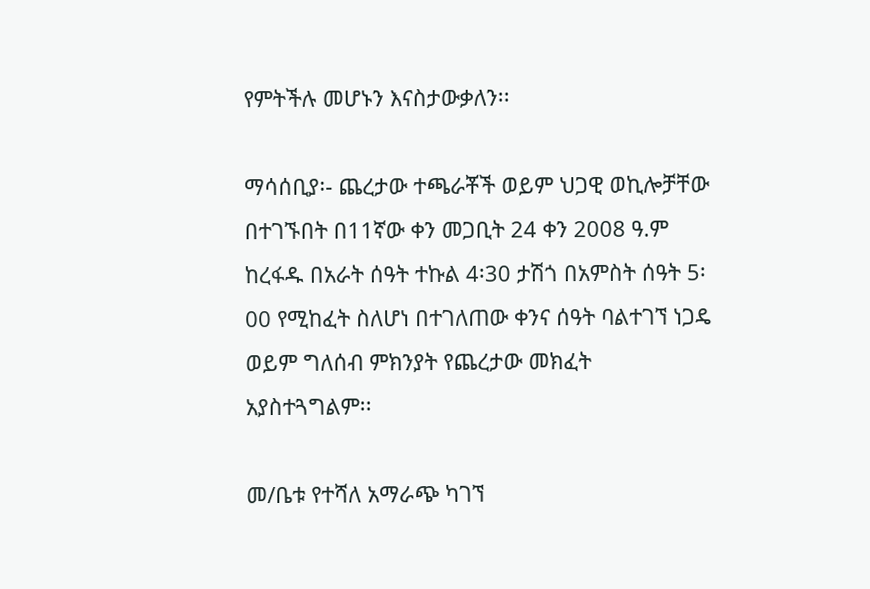የምትችሉ መሆኑን እናስታውቃለን፡፡

ማሳሰቢያ፡- ጨረታው ተጫራቾች ወይም ህጋዊ ወኪሎቻቸው በተገኙበት በ11ኛው ቀን መጋቢት 24 ቀን 2008 ዓ.ም ከረፋዱ በአራት ሰዓት ተኩል 4፡30 ታሽጎ በአምስት ሰዓት 5፡00 የሚከፈት ስለሆነ በተገለጠው ቀንና ሰዓት ባልተገኘ ነጋዴ ወይም ግለሰብ ምክንያት የጨረታው መክፈት አያስተጓግልም፡፡

መ/ቤቱ የተሻለ አማራጭ ካገኘ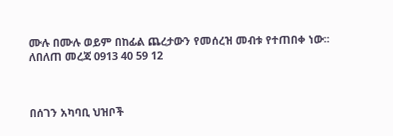ሙሉ በሙሉ ወይም በከፊል ጨረታውን የመሰረዝ መብቱ የተጠበቀ ነው፡፡ ለበለጠ መረጃ 0913 40 59 12



በሰገን አካባቢ ህዝቦች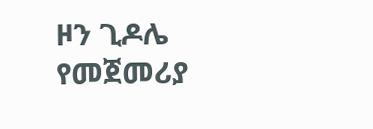ዞን ጊዶሌ የመጀመሪያ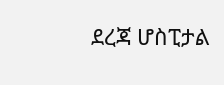ደረጃ ሆስፒታል